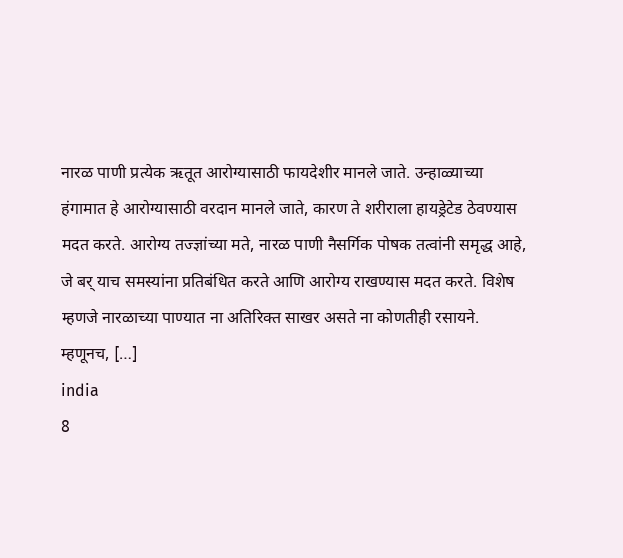नारळ पाणी प्रत्येक ऋतूत आरोग्यासाठी फायदेशीर मानले जाते. उन्हाळ्याच्या हंगामात हे आरोग्यासाठी वरदान मानले जाते, कारण ते शरीराला हायड्रेटेड ठेवण्यास मदत करते. आरोग्य तज्ज्ञांच्या मते, नारळ पाणी नैसर्गिक पोषक तत्वांनी समृद्ध आहे, जे बर् याच समस्यांना प्रतिबंधित करते आणि आरोग्य राखण्यास मदत करते. विशेष म्हणजे नारळाच्या पाण्यात ना अतिरिक्त साखर असते ना कोणतीही रसायने. म्हणूनच, […]
india
8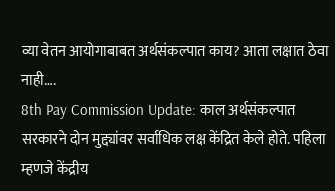व्या वेतन आयोगाबाबत अर्थसंकल्पात काय? आता लक्षात ठेवा नाही….
8th Pay Commission Update: काल अर्थसंकल्पात सरकारने दोन मुद्द्यांवर सर्वाधिक लक्ष केंद्रित केले होते. पहिला म्हणजे केंद्रीय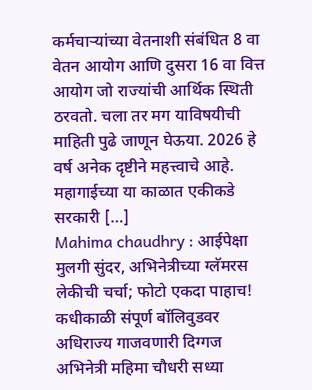कर्मचाऱ्यांच्या वेतनाशी संबंधित 8 वा वेतन आयोग आणि दुसरा 16 वा वित्त आयोग जो राज्यांची आर्थिक स्थिती ठरवतो. चला तर मग याविषयीची माहिती पुढे जाणून घेऊया. 2026 हे वर्ष अनेक दृष्टीने महत्त्वाचे आहे. महागाईच्या या काळात एकीकडे सरकारी […]
Mahima chaudhry : आईपेक्षा मुलगी सुंदर, अभिनेत्रीच्या ग्लॅमरस लेकीची चर्चा; फोटो एकदा पाहाच!
कधीकाळी संपूर्ण बॉलिवुडवर अधिराज्य गाजवणारी दिग्गज अभिनेत्री महिमा चौधरी सध्या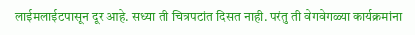लाईमलाईटपासून दूर आहे. सध्या ती चित्रपटांत दिसत नाही. परंतु ती वेगवेगळ्या कार्यक्रमांना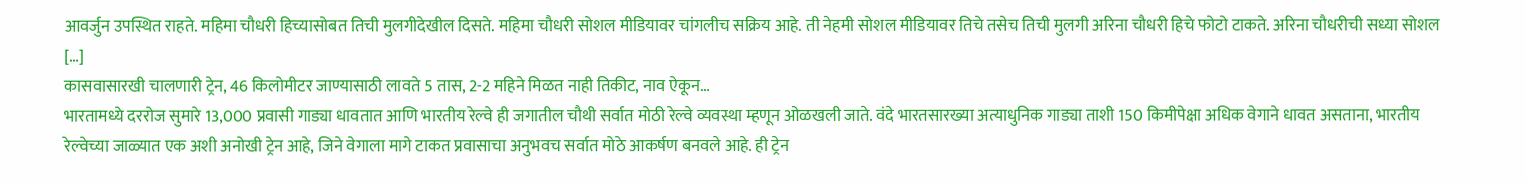आवर्जुन उपस्थित राहते. महिमा चौधरी हिच्यासोबत तिची मुलगीदेखील दिसते. महिमा चौधरी सोशल मीडियावर चांगलीच सक्रिय आहे. ती नेहमी सोशल मीडियावर तिचे तसेच तिची मुलगी अरिना चौधरी हिचे फोटो टाकते. अरिना चौधरीची सध्या सोशल […]
कासवासारखी चालणारी ट्रेन, 46 किलोमीटर जाण्यासाठी लावते 5 तास, 2-2 महिने मिळत नाही तिकीट, नाव ऐकून…
भारतामध्ये दररोज सुमारे 13,000 प्रवासी गाड्या धावतात आणि भारतीय रेल्वे ही जगातील चौथी सर्वात मोठी रेल्वे व्यवस्था म्हणून ओळखली जाते. वंदे भारतसारख्या अत्याधुनिक गाड्या ताशी 150 किमीपेक्षा अधिक वेगाने धावत असताना, भारतीय रेल्वेच्या जाळ्यात एक अशी अनोखी ट्रेन आहे, जिने वेगाला मागे टाकत प्रवासाचा अनुभवच सर्वात मोठे आकर्षण बनवले आहे. ही ट्रेन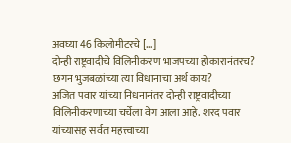अवघ्या 46 किलोमीटरचे […]
दोन्ही राष्ट्रवादीचे विलिनीकरण भाजपच्या होकारानंतरच? छगन भुजबळांच्या त्या विधानाचा अर्थ काय?
अजित पवार यांच्या निधनानंतर दोन्ही राष्ट्रवादीच्या विलिनीकरणाच्या चर्चेला वेग आला आहे. शरद पवार यांच्यासह सर्वत महत्त्वाच्या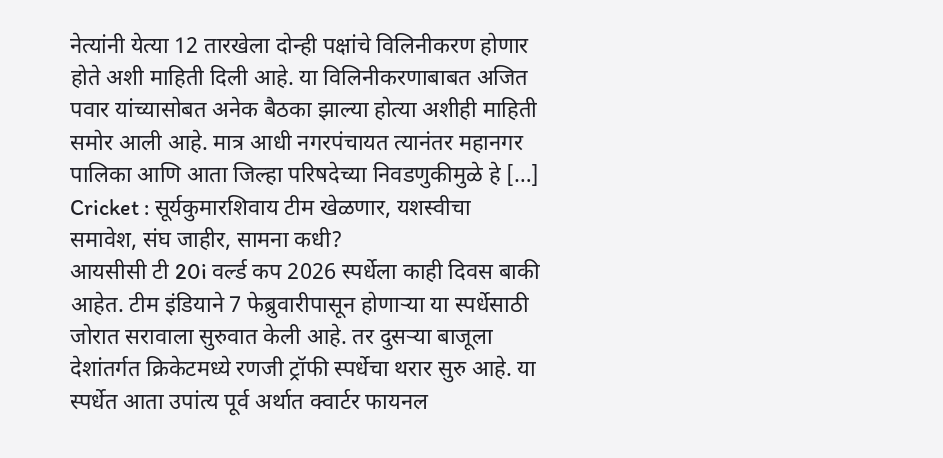नेत्यांनी येत्या 12 तारखेला दोन्ही पक्षांचे विलिनीकरण होणार होते अशी माहिती दिली आहे. या विलिनीकरणाबाबत अजित पवार यांच्यासोबत अनेक बैठका झाल्या होत्या अशीही माहिती समोर आली आहे. मात्र आधी नगरपंचायत त्यानंतर महानगर पालिका आणि आता जिल्हा परिषदेच्या निवडणुकीमुळे हे […]
Cricket : सूर्यकुमारशिवाय टीम खेळणार, यशस्वीचा समावेश, संघ जाहीर, सामना कधी?
आयसीसी टी 20i वर्ल्ड कप 2026 स्पर्धेला काही दिवस बाकी आहेत. टीम इंडियाने 7 फेब्रुवारीपासून होणाऱ्या या स्पर्धेसाठी जोरात सरावाला सुरुवात केली आहे. तर दुसऱ्या बाजूला देशांतर्गत क्रिकेटमध्ये रणजी ट्रॉफी स्पर्धेचा थरार सुरु आहे. या स्पर्धेत आता उपांत्य पूर्व अर्थात क्वार्टर फायनल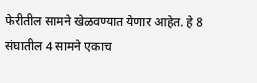फेरीतील सामने खेळवण्यात येणार आहेत. हे 8 संघातील 4 सामने एकाच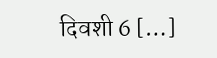दिवशी 6 […]